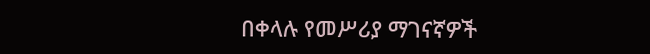በቀላሉ የመሥሪያ ማገናኛዎች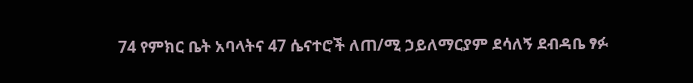74 የምክር ቤት አባላትና 47 ሴናተሮች ለጠ/ሚ ኃይለማርያም ደሳለኝ ደብዳቤ ፃፉ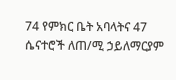74 የምክር ቤት አባላትና 47 ሴናተሮች ለጠ/ሚ ኃይለማርያም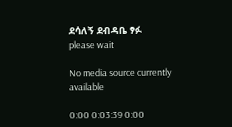ደሳለኝ ደብዳቤ ፃፉ
please wait

No media source currently available

0:00 0:03:39 0:00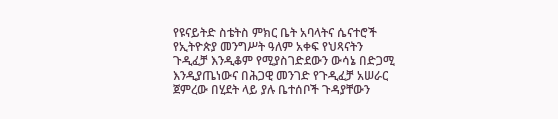የዩናይትድ ስቴትስ ምክር ቤት አባላትና ሴናተሮች የኢትዮጵያ መንግሥት ዓለም አቀፍ የህጻናትን ጉዲፈቻ እንዲቆም የሚያስገድደውን ውሳኔ በድጋሚ እንዲያጤነውና በሕጋዊ መንገድ የጉዲፈቻ አሠራር ጀምረው በሂደት ላይ ያሉ ቤተሰቦች ጉዳያቸውን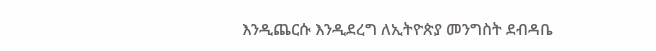እንዲጨርሱ እንዲደረግ ለኢትዮጵያ መንግስት ደብዳቤ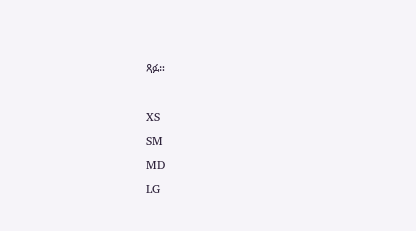ጻፉ።

XS
SM
MD
LG